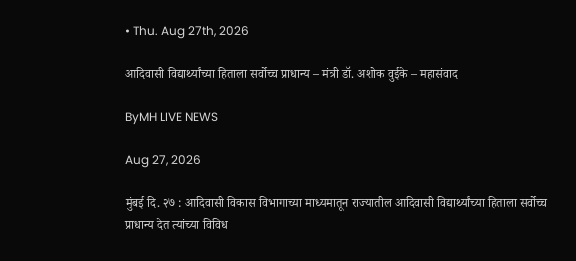• Thu. Aug 27th, 2026

आदिवासी विद्यार्थ्यांच्या हिताला सर्वोच्च प्राधान्य – मंत्री डॉ. अशोक वुईके – महासंवाद

ByMH LIVE NEWS

Aug 27, 2026

मुंबई दि. २७ : आदिवासी विकास विभागाच्या माध्यमातून राज्यातील आदिवासी विद्यार्थ्यांच्या हिताला सर्वोच्च प्राधान्य देत त्यांच्या विविध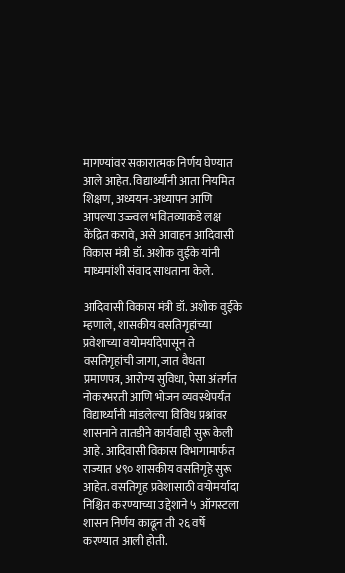मागण्यांवर सकारात्मक निर्णय घेण्यात आले आहेत. विद्यार्थ्यांनी आता नियमित शिक्षण, अध्ययन-अध्यापन आणि आपल्या उज्ज्वल भवितव्याकडे लक्ष केंद्रित करावे, असे आवाहन आदिवासी विकास मंत्री डॉ. अशोक वुईके यांनी माध्यमांशी संवाद साधताना केले.

आदिवासी विकास मंत्री डॉ. अशोक वुईके म्हणाले, शासकीय वसतिगृहांच्या प्रवेशाच्या वयोमर्यादेपासून ते वसतिगृहांची जागा, जात वैधता प्रमाणपत्र, आरोग्य सुविधा, पेसा अंतर्गत नोकरभरती आणि भोजन व्यवस्थेपर्यंत विद्यार्थ्यांनी मांडलेल्या विविध प्रश्नांवर शासनाने तातडीने कार्यवाही सुरू केली आहे. आदिवासी विकास विभागामार्फत राज्यात ४९० शासकीय वसतिगृहे सुरू आहेत. वसतिगृह प्रवेशासाठी वयोमर्यादा निश्चित करण्याच्या उद्देशाने ५ ऑगस्टला शासन निर्णय काढून ती २६ वर्षे करण्यात आली होती.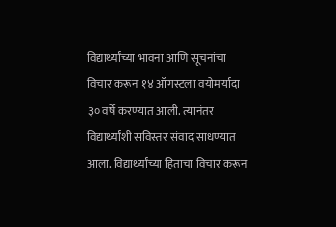विद्यार्थ्यांच्या भावना आणि सूचनांचा विचार करून १४ ऑगस्टला वयोमर्यादा ३० वर्षे करण्यात आली. त्यानंतर विद्यार्थ्यांशी सविस्तर संवाद साधण्यात आला. विद्यार्थ्यांच्या हिताचा विचार करून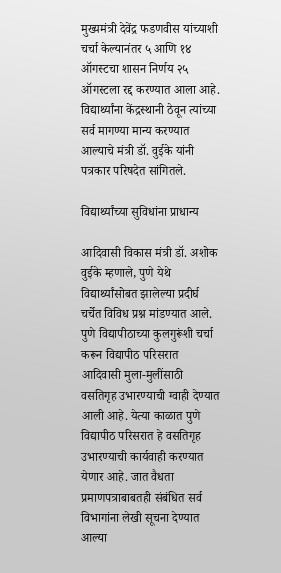मुख्यमंत्री देवेंद्र फडणवीस यांच्याशी चर्चा केल्यानंतर ५ आणि १४ ऑगस्टचा शासन निर्णय २५ ऑगस्टला रद्द करण्यात आला आहे. विद्यार्थ्यांना केंद्रस्थानी ठेवून त्यांच्या सर्व मागण्या मान्य करण्यात आल्याचे मंत्री डॉ. वुईके यांनी पत्रकार परिषदेत सांगितले.

विद्यार्थ्यांच्या सुविधांना प्राधान्य

आदिवासी विकास मंत्री डॉ. अशोक वुईके म्हणाले, पुणे येथे विद्यार्थ्यांसोबत झालेल्या प्रदीर्घ चर्चेत विविध प्रश्न मांडण्यात आले. पुणे विद्यापीठाच्या कुलगुरूंशी चर्चा करून विद्यापीठ परिसरात आदिवासी मुला-मुलींसाठी वसतिगृह उभारण्याची ग्वाही देण्यात आली आहे. येत्या काळात पुणे विद्यापीठ परिसरात हे वसतिगृह उभारण्याची कार्यवाही करण्यात येणार आहे. जात वैधता प्रमाणपत्राबाबतही संबंधित सर्व विभागांना लेखी सूचना देण्यात आल्या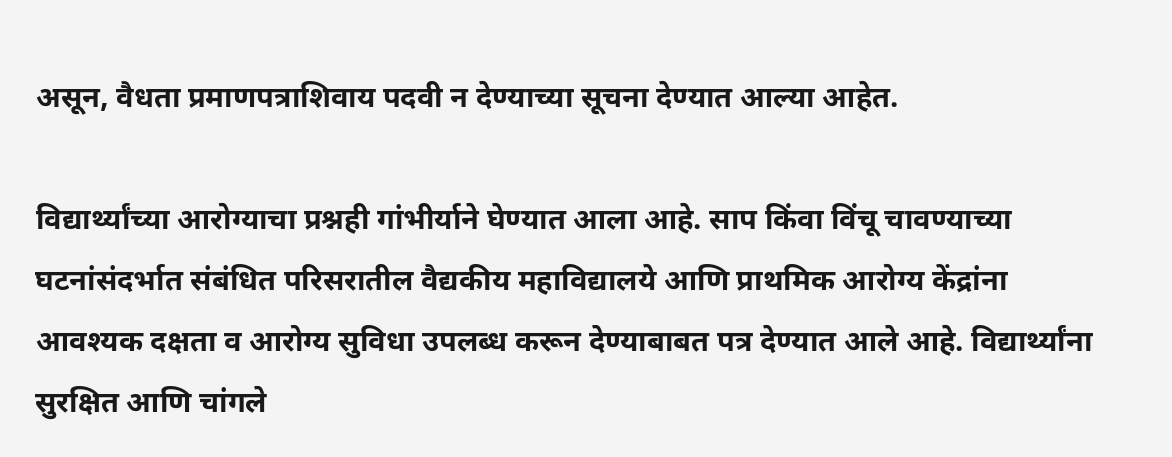असून, वैधता प्रमाणपत्राशिवाय पदवी न देण्याच्या सूचना देण्यात आल्या आहेत.

विद्यार्थ्यांच्या आरोग्याचा प्रश्नही गांभीर्याने घेण्यात आला आहे. साप किंवा विंचू चावण्याच्या घटनांसंदर्भात संबंधित परिसरातील वैद्यकीय महाविद्यालये आणि प्राथमिक आरोग्य केंद्रांना आवश्यक दक्षता व आरोग्य सुविधा उपलब्ध करून देण्याबाबत पत्र देण्यात आले आहे. विद्यार्थ्यांना सुरक्षित आणि चांगले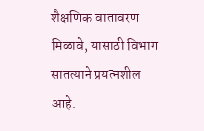शैक्षणिक वातावरण मिळावे, यासाठी विभाग सातत्याने प्रयत्नशील आहे.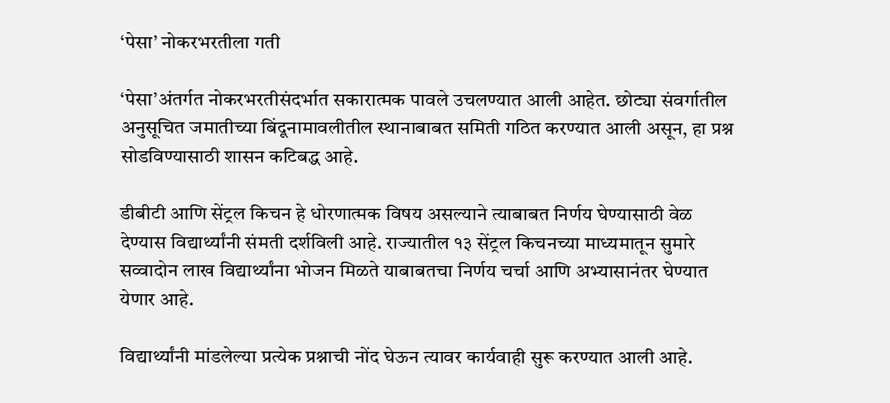‘पेसा’ नोकरभरतीला गती

‘पेसा’अंतर्गत नोकरभरतीसंदर्भात सकारात्मक पावले उचलण्यात आली आहेत. छोट्या संवर्गातील अनुसूचित जमातीच्या बिंदूनामावलीतील स्थानाबाबत समिती गठित करण्यात आली असून, हा प्रश्न सोडविण्यासाठी शासन कटिबद्ध आहे.

डीबीटी आणि सेंट्रल किचन हे धोरणात्मक विषय असल्याने त्याबाबत निर्णय घेण्यासाठी वेळ देण्यास विद्यार्थ्यांनी संमती दर्शविली आहे. राज्यातील १३ सेंट्रल किचनच्या माध्यमातून सुमारे सव्वादोन लाख विद्यार्थ्यांना भोजन मिळते याबाबतचा निर्णय चर्चा आणि अभ्यासानंतर घेण्यात येणार आहे.

विद्यार्थ्यांनी मांडलेल्या प्रत्येक प्रश्नाची नोंद घेऊन त्यावर कार्यवाही सुरू करण्यात आली आहे.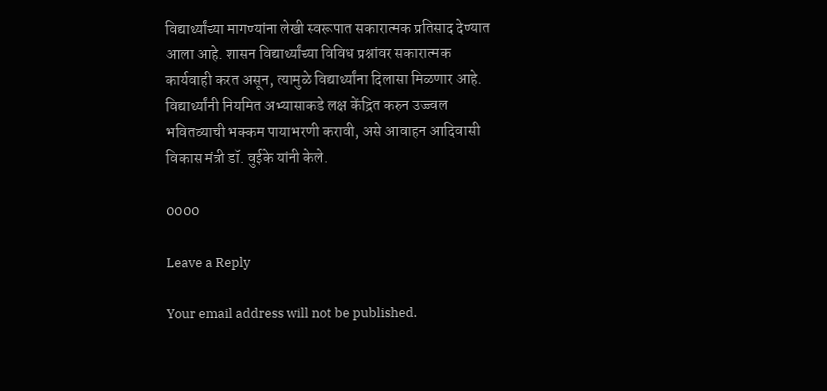विद्यार्थ्यांच्या मागण्यांना लेखी स्वरूपात सकारात्मक प्रतिसाद देण्यात आला आहे. शासन विद्यार्थ्यांच्या विविध प्रश्नांवर सकारात्मक कार्यवाही करत असून, त्यामुळे विद्यार्थ्यांना दिलासा मिळणार आहे. विद्यार्थ्यांनी नियमित अभ्यासाकडे लक्ष केंद्रित करुन उज्ज्वल भवितव्याची भक्कम पायाभरणी करावी, असे आवाहन आदिवासी विकास मंत्री डॉ. वुईके यांनी केले.

0000

Leave a Reply

Your email address will not be published.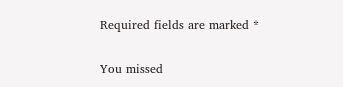Required fields are marked *

You missed